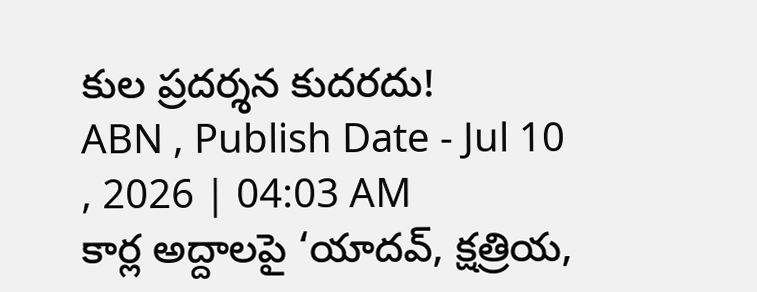కుల ప్రదర్శన కుదరదు!
ABN , Publish Date - Jul 10 , 2026 | 04:03 AM
కార్ల అద్దాలపై ‘యాదవ్, క్షత్రియ,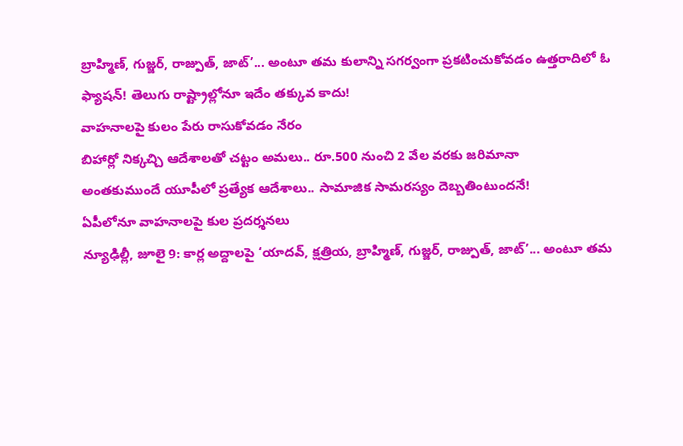బ్రాహ్మిణ్, గుజ్జర్, రాజ్పుత్, జాట్’... అంటూ తమ కులాన్ని సగర్వంగా ప్రకటించుకోవడం ఉత్తరాదిలో ఓ ఫ్యాషన్! తెలుగు రాష్ట్రాల్లోనూ ఇదేం తక్కువ కాదు!
వాహనాలపై కులం పేరు రాసుకోవడం నేరం
బిహార్లో నిక్కచ్చి ఆదేశాలతో చట్టం అమలు.. రూ.500 నుంచి 2 వేల వరకు జరిమానా
అంతకుముందే యూపీలో ప్రత్యేక ఆదేశాలు.. సామాజిక సామరస్యం దెబ్బతింటుందనే!
ఏపీలోనూ వాహనాలపై కుల ప్రదర్శనలు
న్యూఢిల్లీ, జూలై 9: కార్ల అద్దాలపై ‘యాదవ్, క్షత్రియ, బ్రాహ్మిణ్, గుజ్జర్, రాజ్పుత్, జాట్’... అంటూ తమ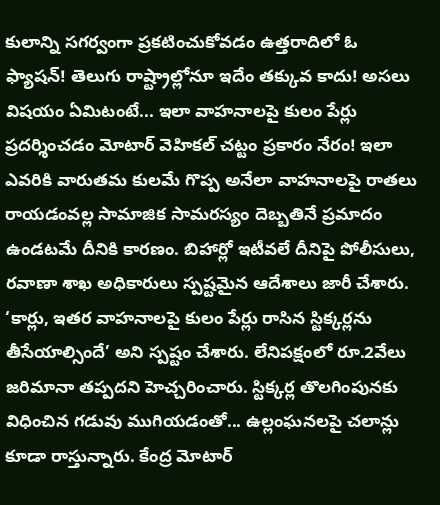కులాన్ని సగర్వంగా ప్రకటించుకోవడం ఉత్తరాదిలో ఓ ఫ్యాషన్! తెలుగు రాష్ట్రాల్లోనూ ఇదేం తక్కువ కాదు! అసలు విషయం ఏమిటంటే... ఇలా వాహనాలపై కులం పేర్లు ప్రదర్శించడం మోటార్ వెహికల్ చట్టం ప్రకారం నేరం! ఇలా ఎవరికి వారుతమ కులమే గొప్ప అనేలా వాహనాలపై రాతలు రాయడంవల్ల సామాజిక సామరస్యం దెబ్బతినే ప్రమాదం ఉండటమే దీనికి కారణం. బిహార్లో ఇటీవలే దీనిపై పోలీసులు, రవాణా శాఖ అధికారులు స్పష్టమైన ఆదేశాలు జారీ చేశారు. ‘కార్లు, ఇతర వాహనాలపై కులం పేర్లు రాసిన స్టిక్కర్లను తీసేయాల్సిందే’ అని స్పష్టం చేశారు. లేనిపక్షంలో రూ.2వేలు జరిమానా తప్పదని హెచ్చరించారు. స్టిక్కర్ల తొలగింపునకు విధించిన గడువు ముగియడంతో... ఉల్లంఘనలపై చలాన్లు కూడా రాస్తున్నారు. కేంద్ర మోటార్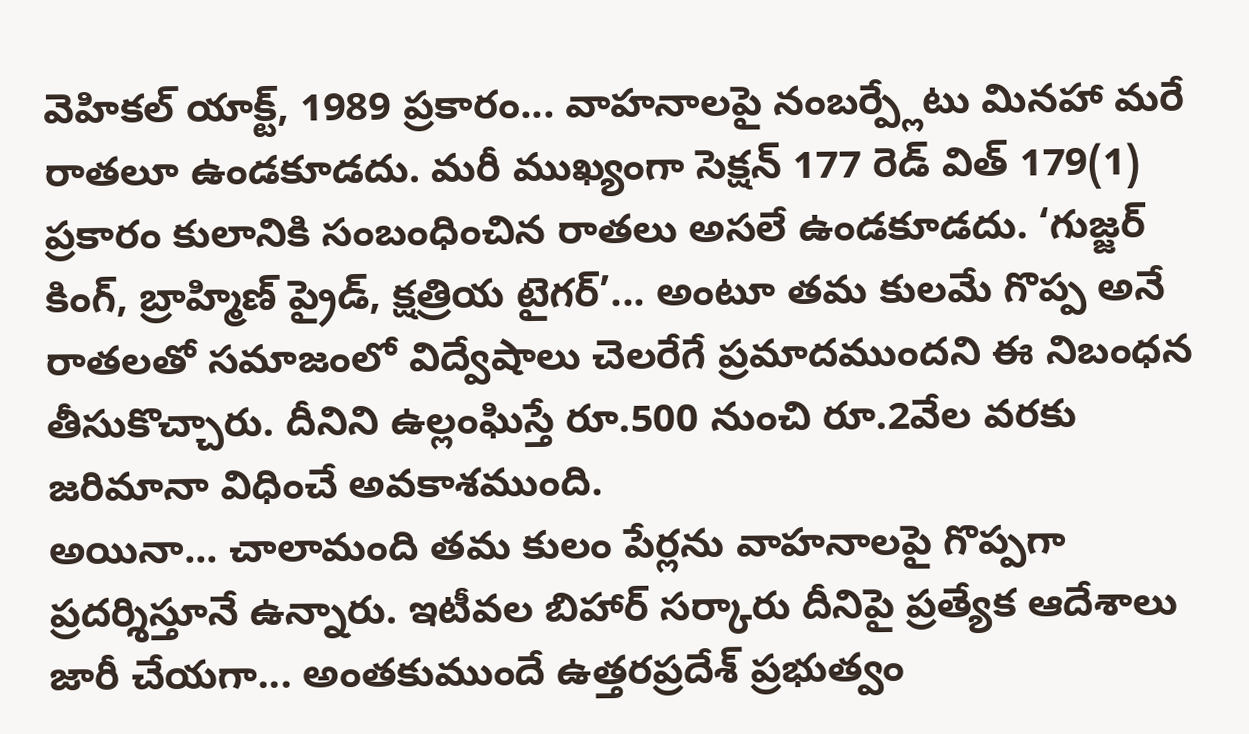వెహికల్ యాక్ట్, 1989 ప్రకారం... వాహనాలపై నంబర్ప్లేటు మినహా మరే రాతలూ ఉండకూడదు. మరీ ముఖ్యంగా సెక్షన్ 177 రెడ్ విత్ 179(1) ప్రకారం కులానికి సంబంధించిన రాతలు అసలే ఉండకూడదు. ‘గుజ్జర్ కింగ్, బ్రాహ్మిణ్ ప్రైడ్, క్షత్రియ టైగర్’... అంటూ తమ కులమే గొప్ప అనే రాతలతో సమాజంలో విద్వేషాలు చెలరేగే ప్రమాదముందని ఈ నిబంధన తీసుకొచ్చారు. దీనిని ఉల్లంఘిస్తే రూ.500 నుంచి రూ.2వేల వరకు జరిమానా విధించే అవకాశముంది.
అయినా... చాలామంది తమ కులం పేర్లను వాహనాలపై గొప్పగా ప్రదర్శిస్తూనే ఉన్నారు. ఇటీవల బిహార్ సర్కారు దీనిపై ప్రత్యేక ఆదేశాలు జారీ చేయగా... అంతకుముందే ఉత్తరప్రదేశ్ ప్రభుత్వం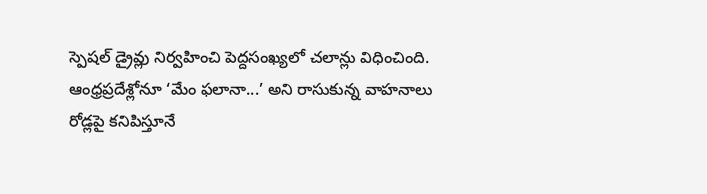స్పెషల్ డ్రైవ్లు నిర్వహించి పెద్దసంఖ్యలో చలాన్లు విధించింది. ఆంధ్రప్రదేశ్లోనూ ‘మేం ఫలానా...’ అని రాసుకున్న వాహనాలు రోడ్లపై కనిపిస్తూనే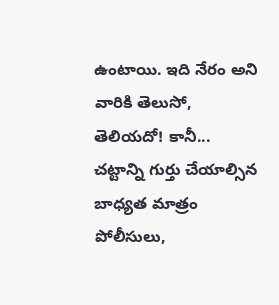ఉంటాయి. ఇది నేరం అని వారికి తెలుసో, తెలియదో! కానీ... చట్టాన్ని గుర్తు చేయాల్సిన బాధ్యత మాత్రం పోలీసులు,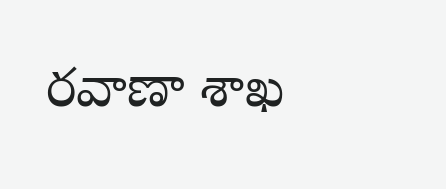రవాణా శాఖ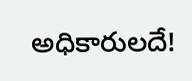అధికారులదే!